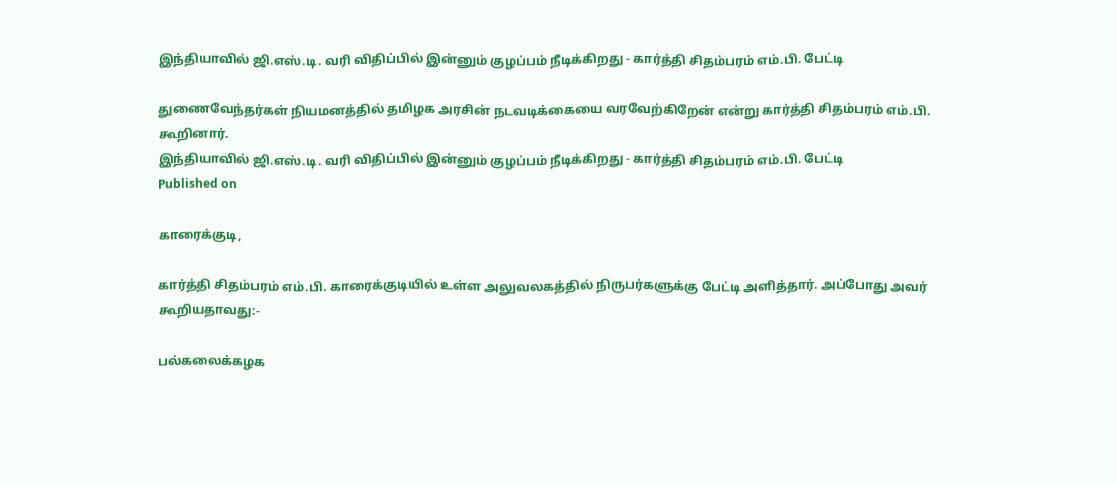இந்தியாவில் ஜி.எஸ்.டி. வரி விதிப்பில் இன்னும் குழப்பம் நீடிக்கிறது - கார்த்தி சிதம்பரம் எம்.பி. பேட்டி

துணைவேந்தர்கள் நியமனத்தில் தமிழக அரசின் நடவடிக்கையை வரவேற்கிறேன் என்று கார்த்தி சிதம்பரம் எம்.பி. கூறினார்.
இந்தியாவில் ஜி.எஸ்.டி. வரி விதிப்பில் இன்னும் குழப்பம் நீடிக்கிறது - கார்த்தி சிதம்பரம் எம்.பி. பேட்டி
Published on

காரைக்குடி,

கார்த்தி சிதம்பரம் எம்.பி. காரைக்குடியில் உள்ள அலுவலகத்தில் நிருபர்களுக்கு பேட்டி அளித்தார். அப்போது அவர் கூறியதாவது:-

பல்கலைக்கழக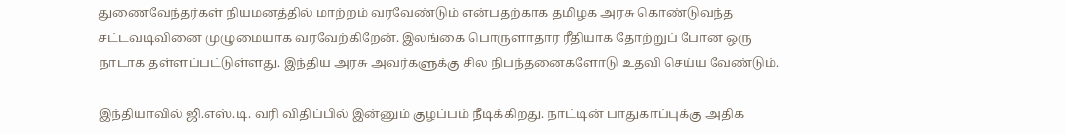துணைவேந்தர்கள் நியமனத்தில் மாற்றம் வரவேண்டும் என்பதற்காக தமிழக அரசு கொண்டுவந்த சட்டவடிவினை முழுமையாக வரவேற்கிறேன். இலங்கை பொருளாதார ரீதியாக தோற்றுப் போன ஒரு நாடாக தள்ளப்பட்டுள்ளது. இந்திய அரசு அவர்களுக்கு சில நிபந்தனைகளோடு உதவி செய்ய வேண்டும்.

இந்தியாவில் ஜி.எஸ்.டி. வரி விதிப்பில் இன்னும் குழப்பம் நீடிக்கிறது. நாட்டின் பாதுகாப்புக்கு அதிக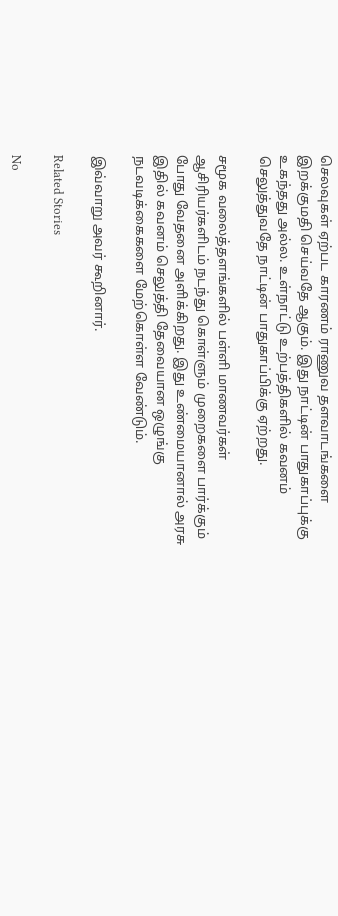செலவுகள் ஏற்பட காரணம் ராணுவ தளவாடங்களை இறக்குமதி செய்வதே ஆகும். இது நாட்டின் பாதுகாப்புக்கு உகந்தது அல்ல. உள்நாட்டு உற்பத்திகளில் கவனம் செலுத்துவதே நாட்டின் பாதுகாப்பிக்கு ஏற்றது.

சமூக வலைத்தளங்களில் பள்ளி மாணவர்கள் ஆசிரியர்களிடம் நடந்து கொள்ளும் முறைகளை பார்க்கும் போது வேதனை அளிக்கிறது. இது உண்மையானால் அரசு இதில் கவனம் செலுத்தி தேவையான ஒழுங்கு நடவடிக்கைகளை மேற்கொள்ள வேண்டும்.

இவ்வாறு அவர் கூறினார்.

Related Stories

No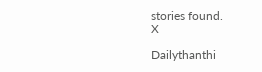stories found.
X

Dailythanthi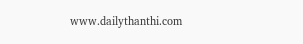www.dailythanthi.com